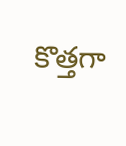కొత్తగా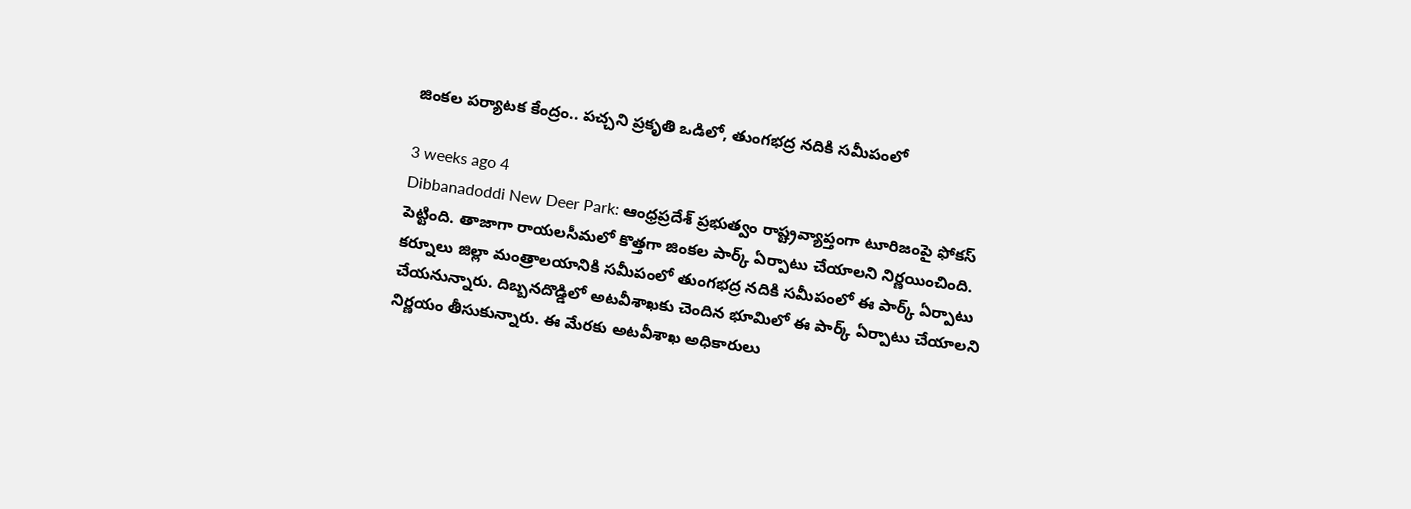జింకల పర్యాటక కేంద్రం.. పచ్చని ప్రకృతి ఒడిలో, తుంగభద్ర నదికి సమీపంలో

3 weeks ago 4
Dibbanadoddi New Deer Park: ఆంధ్రప్రదేశ్ ప్రభుత్వం రాష్ట్రవ్యాప్తంగా టూరిజంపై ఫోకస్ పెట్టింది. తాజాగా రాయలసీమలో కొత్తగా జింకల పార్క్ ఏర్పాటు చేయాలని నిర్ణయించింది. కర్నూలు జిల్లా మంత్రాలయానికి సమీపంలో తుంగభద్ర నదికి సమీపంలో ఈ పార్క్ ఏర్పాటు చేయనున్నారు. దిబ్బనదొడ్డిలో అటవీశాఖకు చెందిన భూమిలో ఈ పార్క్ ఏర్పాటు చేయాలని నిర్ణయం తీసుకున్నారు. ఈ మేరకు అటవీశాఖ అధికారులు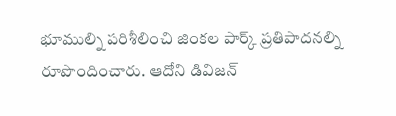భూముల్ని పరిశీలించి జింకల పార్క్ ప్రతిపాదనల్ని రూపొందించారు. ఆదోని డివిజన్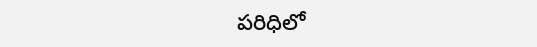పరిధిలో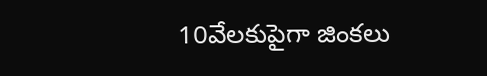10వేలకుపైగా జింకలు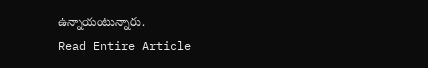ఉన్నాయంటున్నారు.
Read Entire Article